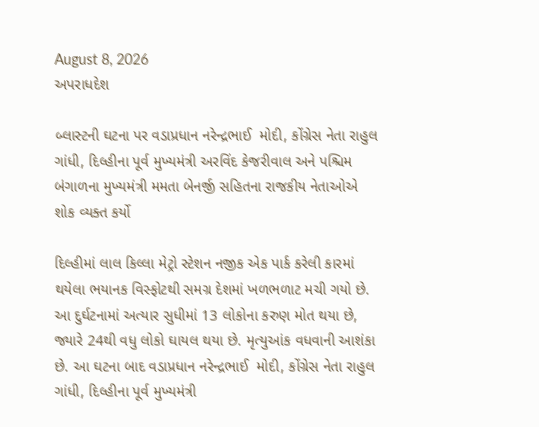August 8, 2026
અપરાધદેશ

બ્લાસ્ટની ઘટના પર વડાપ્રધાન નરેન્દ્રભાઈ  મોદી, કોંગ્રેસ નેતા રાહુલ ગાંધી, દિલ્હીના પૂર્વ મુખ્યમંત્રી અરવિંદ કેજરીવાલ અને પશ્ચિમ બંગાળના મુખ્યમંત્રી મમતા બેનર્જી સહિતના રાજકીય નેતાઓએ શોક વ્યક્ત કર્યો

દિલ્હીમાં લાલ કિલ્લા મેટ્રો સ્ટેશન નજીક એક પાર્ક કરેલી કારમાં થયેલા ભયાનક વિસ્ફોટથી સમગ્ર દેશમાં ખળભળાટ મચી ગયો છે. આ દુર્ઘટનામાં અત્યાર સુધીમાં 13 લોકોના કરુણ મોત થયા છે, જ્યારે 24થી વધુ લોકો ઘાયલ થયા છે. મૃત્યુઆંક વધવાની આશંકા છે. આ ઘટના બાદ વડાપ્રધાન નરેન્દ્રભાઈ  મોદી, કોંગ્રેસ નેતા રાહુલ ગાંધી, દિલ્હીના પૂર્વ મુખ્યમંત્રી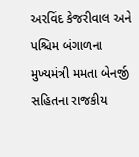અરવિંદ કેજરીવાલ અને પશ્ચિમ બંગાળના મુખ્યમંત્રી મમતા બેનર્જી સહિતના રાજકીય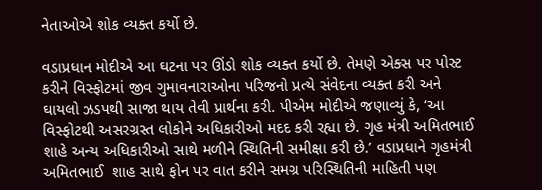નેતાઓએ શોક વ્યક્ત કર્યો છે.

વડાપ્રધાન મોદીએ આ ઘટના પર ઊંડો શોક વ્યક્ત કર્યો છે. તેમણે એક્સ પર પોસ્ટ કરીને વિસ્ફોટમાં જીવ ગુમાવનારાઓના પરિજનો પ્રત્યે સંવેદના વ્યક્ત કરી અને ઘાયલો ઝડપથી સાજા થાય તેવી પ્રાર્થના કરી. પીએમ મોદીએ જણાવ્યું કે, ‘આ વિસ્ફોટથી અસરગ્રસ્ત લોકોને અધિકારીઓ મદદ કરી રહ્યા છે. ગૃહ મંત્રી અમિતભાઈ  શાહે અન્ય અધિકારીઓ સાથે મળીને સ્થિતિની સમીક્ષા કરી છે.’ વડાપ્રધાને ગૃહમંત્રી અમિતભાઈ  શાહ સાથે ફોન પર વાત કરીને સમગ્ર પરિસ્થિતિની માહિતી પણ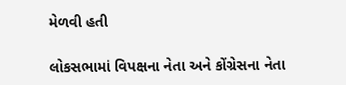મેળવી હતી

લોકસભામાં વિપક્ષના નેતા અને કોંગ્રેસના નેતા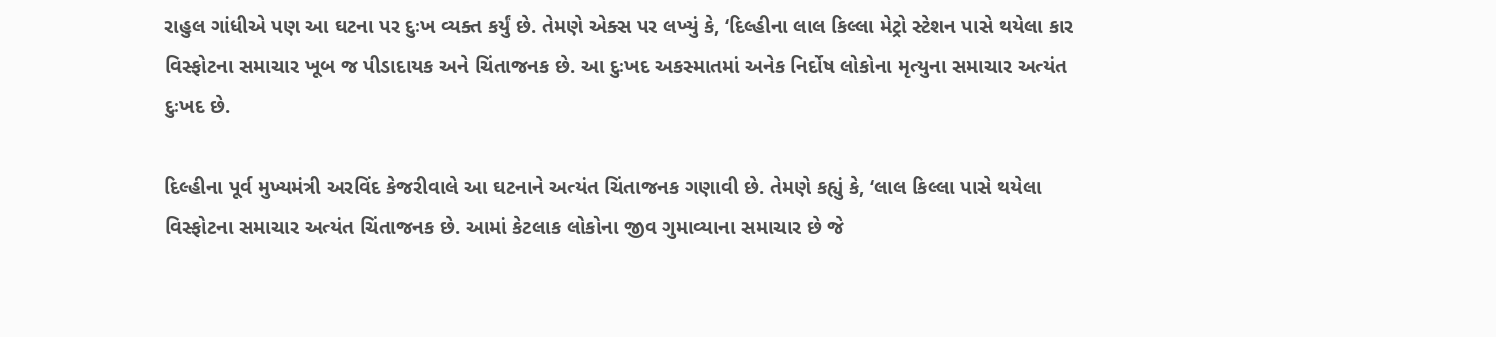રાહુલ ગાંધીએ પણ આ ઘટના પર દુઃખ વ્યક્ત કર્યું છે. તેમણે એક્સ પર લખ્યું કે, ‘દિલ્હીના લાલ કિલ્લા મેટ્રો સ્ટેશન પાસે થયેલા કાર વિસ્ફોટના સમાચાર ખૂબ જ પીડાદાયક અને ચિંતાજનક છે. આ દુઃખદ અકસ્માતમાં અનેક નિર્દોષ લોકોના મૃત્યુના સમાચાર અત્યંત દુઃખદ છે.

દિલ્હીના પૂર્વ મુખ્યમંત્રી અરવિંદ કેજરીવાલે આ ઘટનાને અત્યંત ચિંતાજનક ગણાવી છે. તેમણે કહ્યું કે, ‘લાલ કિલ્લા પાસે થયેલા વિસ્ફોટના સમાચાર અત્યંત ચિંતાજનક છે. આમાં કેટલાક લોકોના જીવ ગુમાવ્યાના સમાચાર છે જે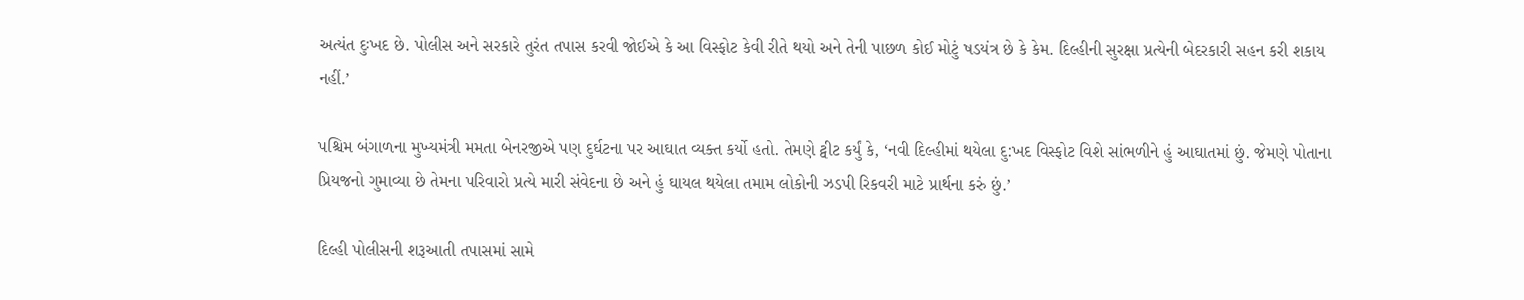અત્યંત દુઃખદ છે. પોલીસ અને સરકારે તુરંત તપાસ કરવી જોઈએ કે આ વિસ્ફોટ કેવી રીતે થયો અને તેની પાછળ કોઈ મોટું ષડયંત્ર છે કે કેમ. દિલ્હીની સુરક્ષા પ્રત્યેની બેદરકારી સહન કરી શકાય નહીં.’

પશ્ચિમ બંગાળના મુખ્યમંત્રી મમતા બેનરજીએ પણ દુર્ઘટના પર આઘાત વ્યક્ત કર્યો હતો. તેમણે ટ્વીટ કર્યું કે, ‘નવી દિલ્હીમાં થયેલા દુ:ખદ વિસ્ફોટ વિશે સાંભળીને હું આઘાતમાં છું. જેમણે પોતાના પ્રિયજનો ગુમાવ્યા છે તેમના પરિવારો પ્રત્યે મારી સંવેદના છે અને હું ઘાયલ થયેલા તમામ લોકોની ઝડપી રિકવરી માટે પ્રાર્થના કરું છું.’

દિલ્હી પોલીસની શરૂઆતી તપાસમાં સામે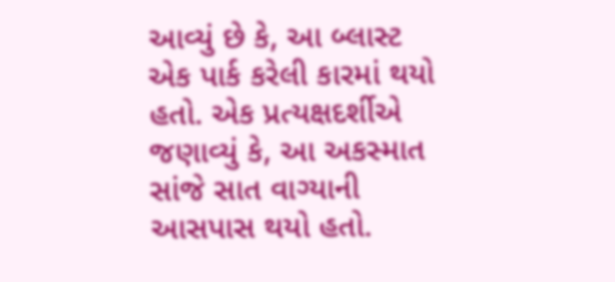આવ્યું છે કે, આ બ્લાસ્ટ એક પાર્ક કરેલી કારમાં થયો હતો. એક પ્રત્યક્ષદર્શીએ જણાવ્યું કે, આ અકસ્માત સાંજે સાત વાગ્યાની આસપાસ થયો હતો.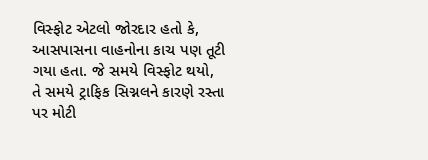વિસ્ફોટ એટલો જોરદાર હતો કે, આસપાસના વાહનોના કાચ પણ તૂટી ગયા હતા. જે સમયે વિસ્ફોટ થયો, તે સમયે ટ્રાફિક સિગ્નલને કારણે રસ્તા પર મોટી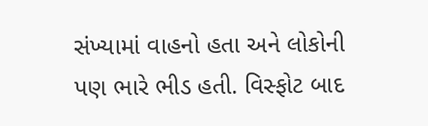સંખ્યામાં વાહનો હતા અને લોકોની પણ ભારે ભીડ હતી. વિસ્ફોટ બાદ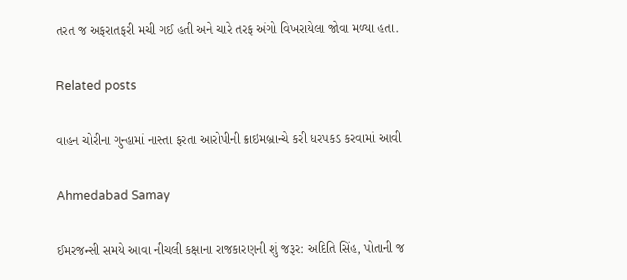તરત જ અફરાતફરી મચી ગઈ હતી અને ચારે તરફ અંગો વિખરાયેલા જોવા મળ્યા હતા.

Related posts

વાહન ચોરીના ગુન્હામાં નાસ્તા ફરતા આરોપીની ક્રાઇમબ્રાન્ચે કરી ધરપકડ કરવામાં આવી

Ahmedabad Samay

ઈમરજન્સી સમયે આવા નીચલી કક્ષાના રાજકારણની શું જરૂર: અદિતિ સિંહ, પોતાની જ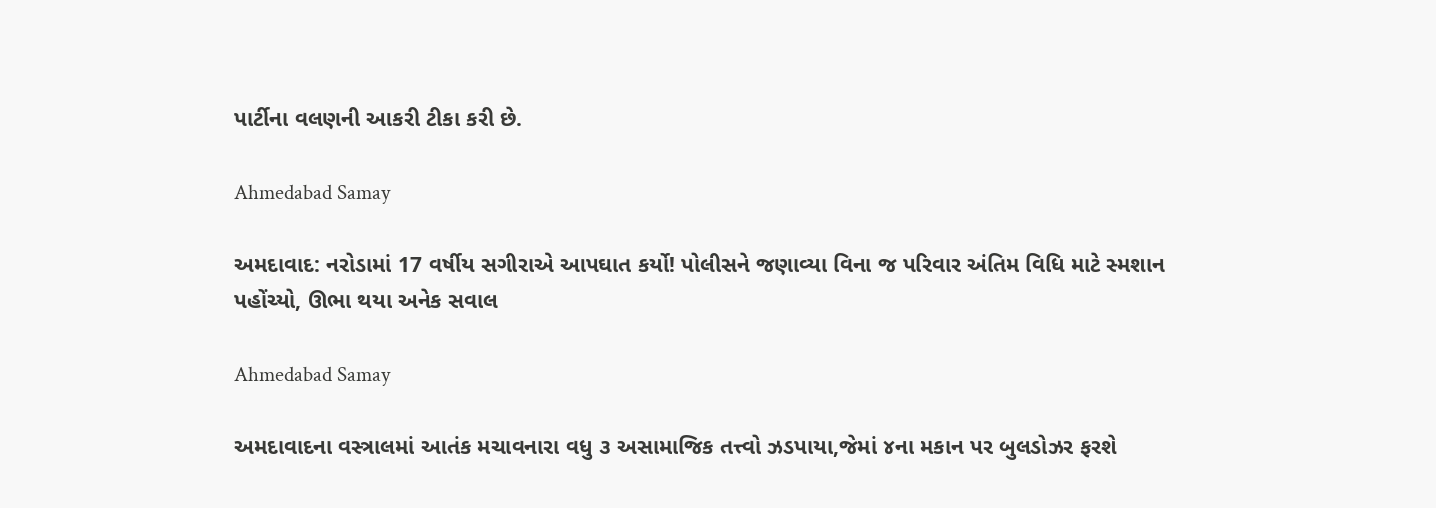પાર્ટીના વલણની આકરી ટીકા કરી છે.

Ahmedabad Samay

અમદાવાદ: નરોડામાં 17 વર્ષીય સગીરાએ આપઘાત કર્યો! પોલીસને જણાવ્યા વિના જ પરિવાર અંતિમ વિધિ માટે સ્મશાન પહોંચ્યો, ઊભા થયા અનેક સવાલ

Ahmedabad Samay

અમદાવાદના વસ્ત્રાલમાં આતંક મચાવનારા વધુ ૩ અસામાજિક તત્ત્વો ઝડપાયા,જેમાં ૪ના મકાન પર બુલડોઝર ફરશે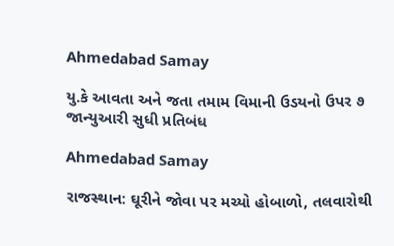Ahmedabad Samay

યુ.કે આવતા અને જતા તમામ વિમાની ઉડયનો ઉપર ૭ જાન્યુઆરી સુધી પ્રતિબંધ

Ahmedabad Samay

રાજસ્થાન: ઘૂરીને જોવા પર મચ્યો હોબાળો, તલવારોથી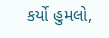કર્યો હુમલો,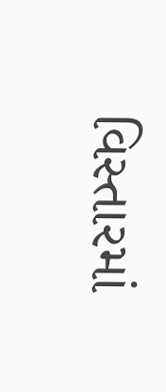વિસ્તારમાં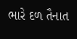ભારે દળ તૈનાત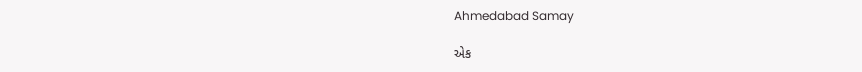Ahmedabad Samay

એક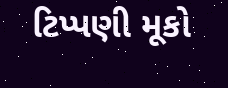ટિપ્પણી મૂકો